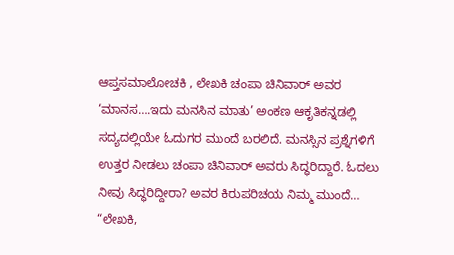ಆಪ್ತಸಮಾಲೋಚಕಿ , ಲೇಖಕಿ ಚಂಪಾ ಚಿನಿವಾರ್ ಅವರ ‘ಮಾನಸ….ಇದು ಮನಸಿನ ಮಾತು’ ಅಂಕಣ ಆಕೃತಿಕನ್ನಡಲ್ಲಿ ಸದ್ಯದಲ್ಲಿಯೇ ಓದುಗರ ಮುಂದೆ ಬರಲಿದೆ. ಮನಸ್ಸಿನ ಪ್ರಶ್ನೆಗಳಿಗೆ ಉತ್ತರ ನೀಡಲು ಚಂಪಾ ಚಿನಿವಾರ್ ಅವರು ಸಿದ್ಧರಿದ್ದಾರೆ. ಓದಲು ನೀವು ಸಿದ್ಧರಿದ್ದೀರಾ? ಅವರ ಕಿರುಪರಿಚಯ ನಿಮ್ಮ ಮುಂದೆ…
“ಲೇಖಕಿ,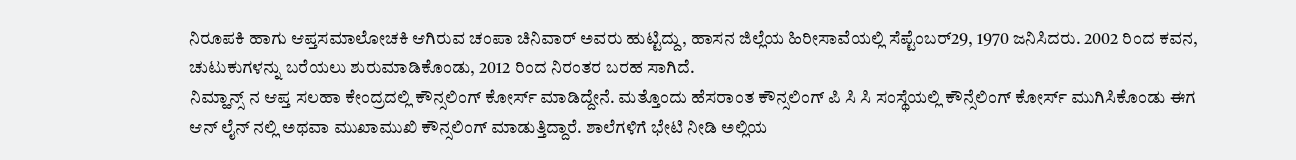ನಿರೂಪಕಿ ಹಾಗು ಆಪ್ತಸಮಾಲೋಚಕಿ ಆಗಿರುವ ಚಂಪಾ ಚಿನಿವಾರ್ ಅವರು ಹುಟ್ಟಿದ್ದು, ಹಾಸನ ಜಿಲ್ಲೆಯ ಹಿರೀಸಾವೆಯಲ್ಲಿ ಸೆಪ್ಟೆಂಬರ್29, 1970 ಜನಿಸಿದರು. 2002 ರಿಂದ ಕವನ, ಚುಟುಕುಗಳನ್ನು ಬರೆಯಲು ಶುರುಮಾಡಿಕೊಂಡು, 2012 ರಿಂದ ನಿರಂತರ ಬರಹ ಸಾಗಿದೆ.
ನಿಮ್ಹಾನ್ಸ್ ನ ಆಪ್ತ ಸಲಹಾ ಕೇಂದ್ರದಲ್ಲಿ ಕೌನ್ಸಲಿಂಗ್ ಕೋರ್ಸ್ ಮಾಡಿದ್ದೇನೆ. ಮತ್ತೊಂದು ಹೆಸರಾಂತ ಕೌನ್ಸಲಿಂಗ್ ಪಿ ಸಿ ಸಿ ಸಂಸ್ಥೆಯಲ್ಲಿ ಕೌನ್ಸೆಲಿಂಗ್ ಕೋರ್ಸ್ ಮುಗಿಸಿಕೊಂಡು ಈಗ ಆನ್ ಲೈನ್ ನಲ್ಲಿ ಅಥವಾ ಮುಖಾಮುಖಿ ಕೌನ್ಸಲಿಂಗ್ ಮಾಡುತ್ತಿದ್ದಾರೆ. ಶಾಲೆಗಳಿಗೆ ಭೇಟಿ ನೀಡಿ ಅಲ್ಲಿಯ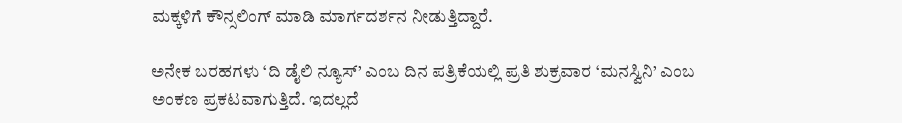ಮಕ್ಕಳಿಗೆ ಕೌನ್ಸಲಿಂಗ್ ಮಾಡಿ ಮಾರ್ಗದರ್ಶನ ನೀಡುತ್ತಿದ್ದಾರೆ.

ಅನೇಕ ಬರಹಗಳು ‘ದಿ ಡೈಲಿ ನ್ಯೂಸ್’ ಎಂಬ ದಿನ ಪತ್ರಿಕೆಯಲ್ಲಿ ಪ್ರತಿ ಶುಕ್ರವಾರ ‘ಮನಸ್ವಿನಿ’ ಎಂಬ ಅಂಕಣ ಪ್ರಕಟವಾಗುತ್ತಿದೆ. ಇದಲ್ಲದೆ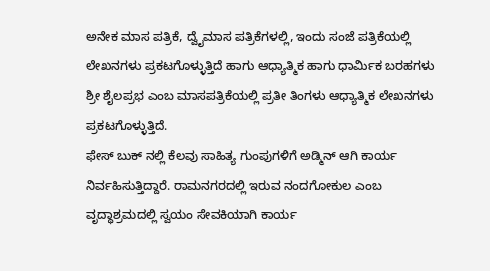ಅನೇಕ ಮಾಸ ಪತ್ರಿಕೆ, ದ್ವೈಮಾಸ ಪತ್ರಿಕೆಗಳಲ್ಲಿ, ಇಂದು ಸಂಜೆ ಪತ್ರಿಕೆಯಲ್ಲಿ ಲೇಖನಗಳು ಪ್ರಕಟಗೊಳ್ಳುತ್ತಿದೆ ಹಾಗು ಆಧ್ಯಾತ್ಮಿಕ ಹಾಗು ಧಾರ್ಮಿಕ ಬರಹಗಳು ಶ್ರೀ ಶೈಲಪ್ರಭ ಎಂಬ ಮಾಸಪತ್ರಿಕೆಯಲ್ಲಿ ಪ್ರತೀ ತಿಂಗಳು ಆಧ್ಯಾತ್ಮಿಕ ಲೇಖನಗಳು ಪ್ರಕಟಗೊಳ್ಳುತ್ತಿದೆ.
ಫೇಸ್ ಬುಕ್ ನಲ್ಲಿ ಕೆಲವು ಸಾಹಿತ್ಯ ಗುಂಪುಗಳಿಗೆ ಅಡ್ಮಿನ್ ಆಗಿ ಕಾರ್ಯ ನಿರ್ವಹಿಸುತ್ತಿದ್ದಾರೆ. ರಾಮನಗರದಲ್ಲಿ ಇರುವ ನಂದಗೋಕುಲ ಎಂಬ ವೃದ್ಧಾಶ್ರಮದಲ್ಲಿ ಸ್ವಯಂ ಸೇವಕಿಯಾಗಿ ಕಾರ್ಯ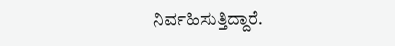ನಿರ್ವಹಿಸುತ್ತಿದ್ದಾರೆ.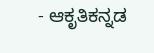- ಆಕೃತಿಕನ್ನಡ